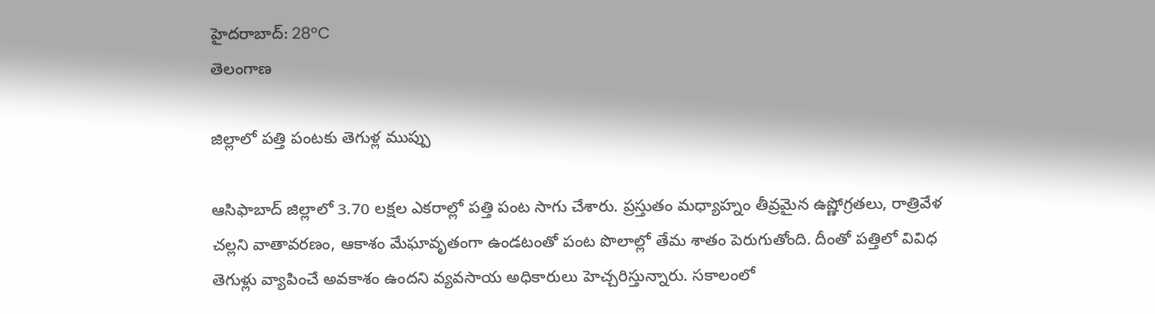హైదరాబాద్: 28°C
తెలంగాణ

జిల్లాలో పత్తి పంటకు తెగుళ్ల ముప్పు

ఆసిఫాబాద్ జిల్లాలో 3.70 లక్షల ఎకరాల్లో పత్తి పంట సాగు చేశారు. ప్రస్తుతం మధ్యాహ్నం తీవ్రమైన ఉష్ణోగ్రతలు, రాత్రివేళ చల్లని వాతావరణం, ఆకాశం మేఘావృతంగా ఉండటంతో పంట పొలాల్లో తేమ శాతం పెరుగుతోంది. దీంతో పత్తిలో వివిధ తెగుళ్లు వ్యాపించే అవకాశం ఉందని వ్యవసాయ అధికారులు హెచ్చరిస్తున్నారు. సకాలంలో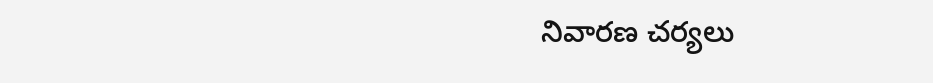నివారణ చర్యలు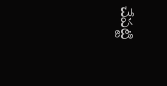చేపట్టి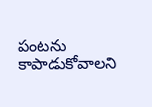పంటను కాపాడుకోవాలని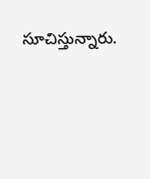సూచిస్తున్నారు.